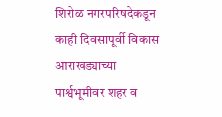शिरोळ नगरपरिषदेकडून काही दिवसापूर्वी विकास आराखड्याच्या पार्श्वभूमीवर शहर व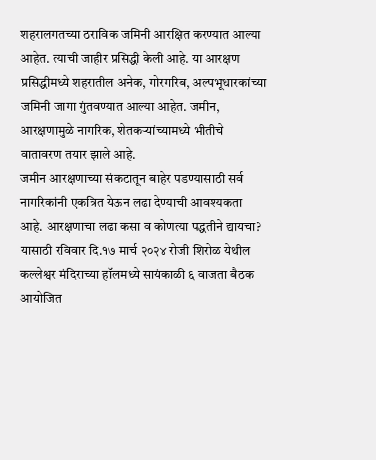शहरालगतच्या ठराविक जमिनी आरक्षित करण्यात आल्या आहेत. त्याची जाहीर प्रसिद्धी केली आहे. या आरक्षण प्रसिद्धीमध्ये शहरातील अनेक, गोरगरिब, अल्पभूधारकांच्या जमिनी जागा गुंतवण्यात आल्या आहेत. जमीन, आरक्षणामुळे नागरिक, शेतकऱ्यांच्यामध्ये भीतीचे वातावरण तयार झाले आहे.
जमीन आरक्षणाच्या संकटातून बाहेर पडण्यासाठी सर्व नागरिकांनी एकत्रित येऊन लढा देण्याची आवश्यकता आहे. आरक्षणाचा लढा कसा व कोणत्या पद्धतीने द्यायचा? यासाठी रविवार दि.१७ मार्च २०२४ रोजी शिरोळ येथील कल्लेश्वर मंदिराच्या हॉलमध्ये सायंकाळी ६ वाजता बैठक आयोजित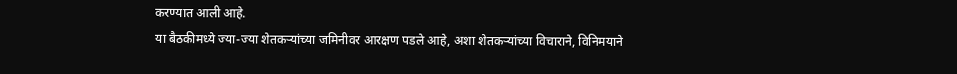करण्यात आली आहे.
या बैठकीमध्ये ज्या-ज्या शेतकऱ्यांच्या जमिनीवर आरक्षण पडले आहे, अशा शेतकऱ्यांच्या विचाराने, विनिमयाने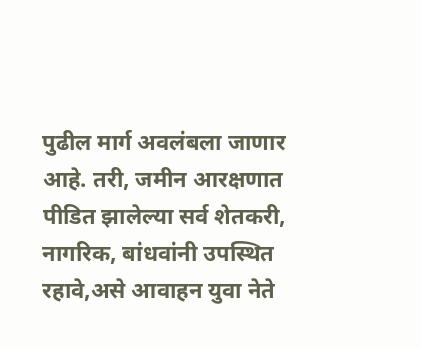पुढील मार्ग अवलंबला जाणार आहे. तरी, जमीन आरक्षणात पीडित झालेल्या सर्व शेतकरी, नागरिक, बांधवांनी उपस्थित रहावे,असे आवाहन युवा नेते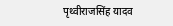पृथ्वीराजसिंह यादव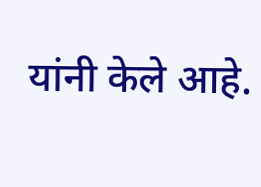यांनी केले आहे.